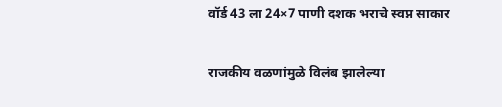वॉर्ड 43 ला 24×7 पाणी दशक भराचे स्वप्न साकार

राजकीय वळणांमुळे विलंब झालेल्या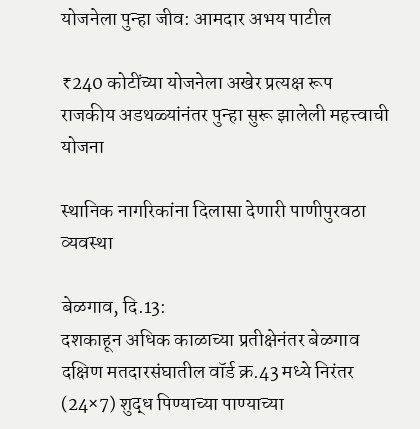योजनेला पुन्हा जीव: आमदार अभय पाटील

₹240 कोटींच्या योजनेला अखेर प्रत्यक्ष रूप
राजकीय अडथळ्यांनंतर पुन्हा सुरू झालेली महत्त्वाची योजना

स्थानिक नागरिकांना दिलासा देणारी पाणीपुरवठा व्यवस्था

बेळगाव, दि.13:
दशकाहून अधिक काळाच्या प्रतीक्षेनंतर बेळगाव दक्षिण मतदारसंघातील वॉर्ड क्र.43 मध्ये निरंतर (24×7) शुद्ध पिण्याच्या पाण्याच्या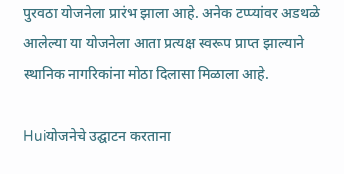पुरवठा योजनेला प्रारंभ झाला आहे. अनेक टप्प्यांवर अडथळे आलेल्या या योजनेला आता प्रत्यक्ष स्वरूप प्राप्त झाल्याने स्थानिक नागरिकांना मोठा दिलासा मिळाला आहे.

Huiयोजनेचे उद्घाटन करताना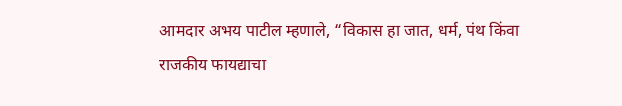आमदार अभय पाटील म्हणाले, “विकास हा जात, धर्म, पंथ किंवा राजकीय फायद्याचा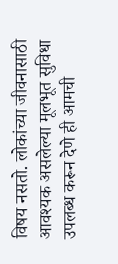विषय नसतो. लोकांच्या जीवनासाठी आवश्यक असलेल्या मूलभूत सुविधा उपलब्ध करून देणे ही आमची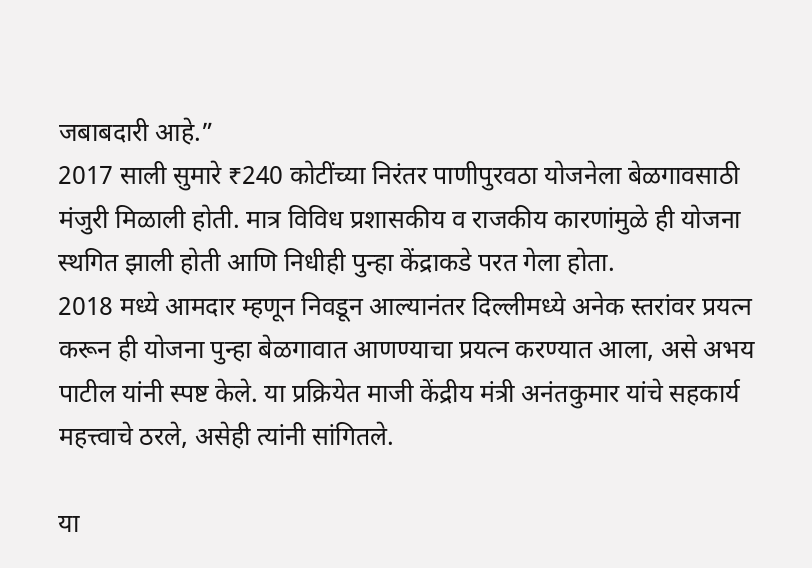जबाबदारी आहे.”
2017 साली सुमारे ₹240 कोटींच्या निरंतर पाणीपुरवठा योजनेला बेळगावसाठी मंजुरी मिळाली होती. मात्र विविध प्रशासकीय व राजकीय कारणांमुळे ही योजना स्थगित झाली होती आणि निधीही पुन्हा केंद्राकडे परत गेला होता.
2018 मध्ये आमदार म्हणून निवडून आल्यानंतर दिल्लीमध्ये अनेक स्तरांवर प्रयत्न करून ही योजना पुन्हा बेळगावात आणण्याचा प्रयत्न करण्यात आला, असे अभय पाटील यांनी स्पष्ट केले. या प्रक्रियेत माजी केंद्रीय मंत्री अनंतकुमार यांचे सहकार्य महत्त्वाचे ठरले, असेही त्यांनी सांगितले.

या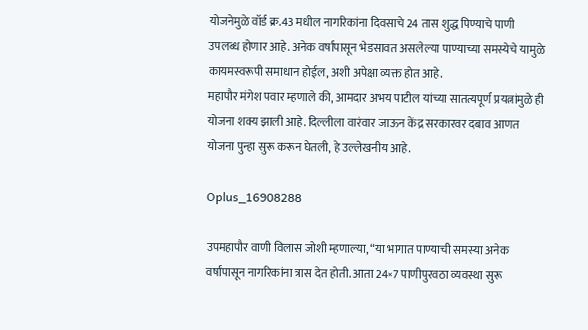योजनेमुळे वॉर्ड क्र.43 मधील नागरिकांना दिवसाचे 24 तास शुद्ध पिण्याचे पाणी उपलब्ध होणार आहे. अनेक वर्षांपासून भेडसावत असलेल्या पाण्याच्या समस्येचे यामुळे कायमस्वरूपी समाधान होईल, अशी अपेक्षा व्यक्त होत आहे.
महापौर मंगेश पवार म्हणाले की, आमदार अभय पाटील यांच्या सातत्यपूर्ण प्रयत्नांमुळे ही योजना शक्य झाली आहे. दिल्लीला वारंवार जाऊन केंद्र सरकारवर दबाव आणत योजना पुन्हा सुरू करून घेतली, हे उल्लेखनीय आहे.

Oplus_16908288

उपमहापौर वाणी विलास जोशी म्हणाल्या, “या भागात पाण्याची समस्या अनेक वर्षांपासून नागरिकांना त्रास देत होती. आता 24×7 पाणीपुरवठा व्यवस्था सुरू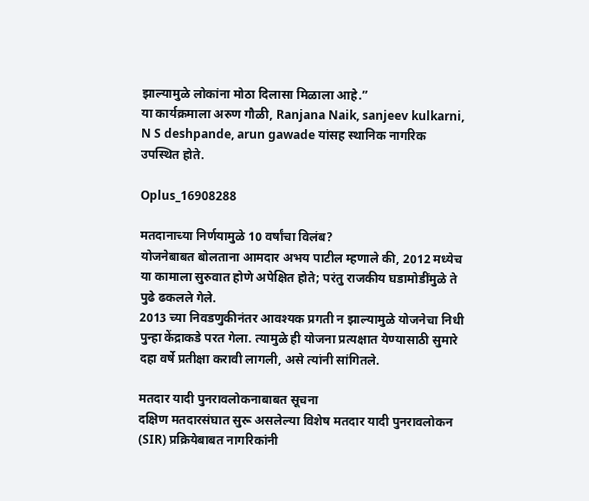झाल्यामुळे लोकांना मोठा दिलासा मिळाला आहे.”
या कार्यक्रमाला अरुण गौळी, Ranjana Naik, sanjeev kulkarni, N S deshpande, arun gawade यांसह स्थानिक नागरिक उपस्थित होते.

Oplus_16908288

मतदानाच्या निर्णयामुळे 10 वर्षांचा विलंब?
योजनेबाबत बोलताना आमदार अभय पाटील म्हणाले की, 2012 मध्येच या कामाला सुरुवात होणे अपेक्षित होते; परंतु राजकीय घडामोडींमुळे ते पुढे ढकलले गेले.
2013 च्या निवडणुकीनंतर आवश्यक प्रगती न झाल्यामुळे योजनेचा निधी पुन्हा केंद्राकडे परत गेला. त्यामुळे ही योजना प्रत्यक्षात येण्यासाठी सुमारे दहा वर्षे प्रतीक्षा करावी लागली, असे त्यांनी सांगितले.

मतदार यादी पुनरावलोकनाबाबत सूचना
दक्षिण मतदारसंघात सुरू असलेल्या विशेष मतदार यादी पुनरावलोकन (SIR) प्रक्रियेबाबत नागरिकांनी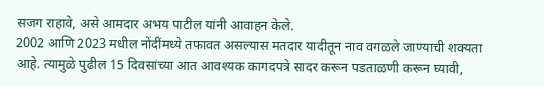सजग राहावे, असे आमदार अभय पाटील यांनी आवाहन केले.
2002 आणि 2023 मधील नोंदींमध्ये तफावत असल्यास मतदार यादीतून नाव वगळले जाण्याची शक्यता आहे. त्यामुळे पुढील 15 दिवसांच्या आत आवश्यक कागदपत्रे सादर करून पडताळणी करून घ्यावी,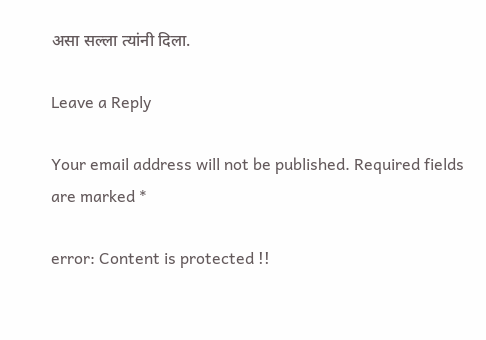असा सल्ला त्यांनी दिला.

Leave a Reply

Your email address will not be published. Required fields are marked *

error: Content is protected !!